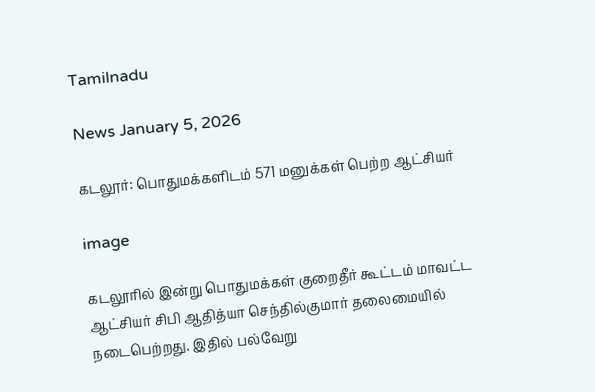Tamilnadu

News January 5, 2026

கடலூர்: பொதுமக்களிடம் 571 மனுக்கள் பெற்ற ஆட்சியர்

image

கடலூரில் இன்று பொதுமக்கள் குறைதீர் கூட்டம் மாவட்ட ஆட்சியர் சிபி ஆதித்யா செந்தில்குமார் தலைமையில் நடைபெற்றது. இதில் பல்வேறு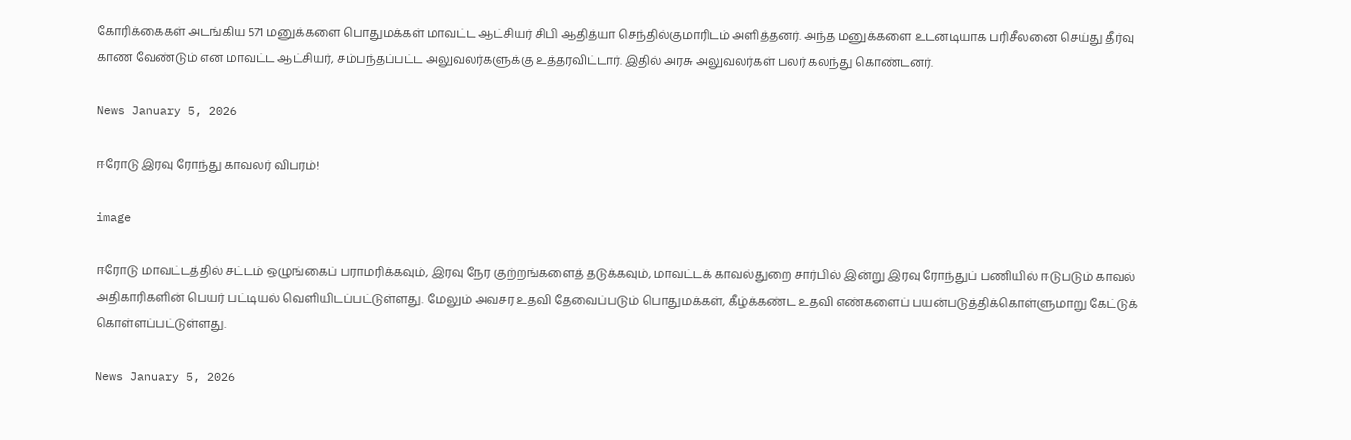கோரிக்கைகள் அடங்கிய 571 மனுக்களை பொதுமக்கள் மாவட்ட ஆட்சியர் சிபி ஆதித்யா செந்தில்குமாரிடம் அளித்தனர். அந்த மனுக்களை உடனடியாக பரிசீலனை செய்து தீர்வு காண வேண்டும் என மாவட்ட ஆட்சியர், சம்பந்தப்பட்ட அலுவலர்களுக்கு உத்தரவிட்டார். இதில் அரசு அலுவலர்கள் பலர் கலந்து கொண்டனர்.

News January 5, 2026

ஈரோடு இரவு ரோந்து காவலர் விபரம்!

image

ஈரோடு மாவட்டத்தில் சட்டம் ஒழுங்கைப் பராமரிக்கவும், இரவு நேர குற்றங்களைத் தடுக்கவும், மாவட்டக் காவல்துறை சார்பில் இன்று இரவு ரோந்துப் பணியில் ஈடுபடும் காவல் அதிகாரிகளின் பெயர் பட்டியல் வெளியிடப்பட்டுள்ளது. மேலும் அவசர உதவி தேவைப்படும் பொதுமக்கள், கீழ்க்கண்ட உதவி எண்களைப் பயன்படுத்திக்கொள்ளுமாறு கேட்டுக் கொள்ளப்பட்டுள்ளது.

News January 5, 2026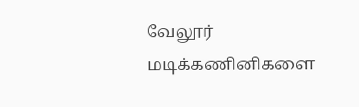வேலூர் மடிக்கணினிகளை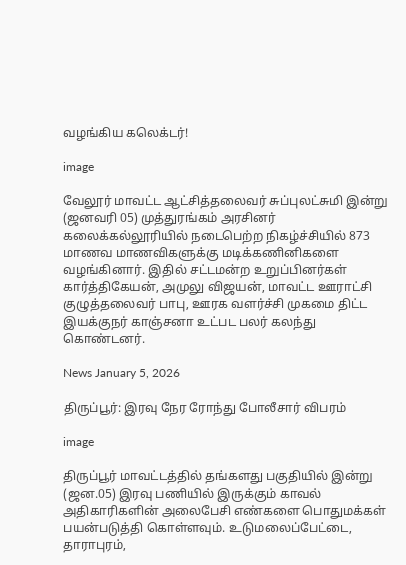வழங்கிய கலெக்டர்!

image

வேலூர் மாவட்ட ஆட்சித்தலைவர் சுப்புலட்சுமி இன்று (ஜனவரி 05) முத்துரங்கம் அரசினர் கலைக்கல்லூரியில் நடைபெற்ற நிகழ்ச்சியில் 873 மாணவ மாணவிகளுக்கு மடிக்கணினிகளை வழங்கினார். இதில் சட்டமன்ற உறுப்பினர்கள் கார்த்திகேயன், அமுலு விஜயன், மாவட்ட ஊராட்சி குழுத்தலைவர் பாபு, ஊரக வளர்ச்சி முகமை திட்ட இயக்குநர் காஞ்சனா உட்பட பலர் கலந்து கொண்டனர்.

News January 5, 2026

திருப்பூர்: இரவு நேர ரோந்து போலீசார் விபரம்

image

திருப்பூர் மாவட்டத்தில் தங்களது பகுதியில் இன்று (ஜன.05) இரவு பணியில் இருக்கும் காவல் அதிகாரிகளின் அலைபேசி எண்களை பொதுமக்கள் பயன்படுத்தி கொள்ளவும். உடுமலைப்பேட்டை, தாராபுரம்,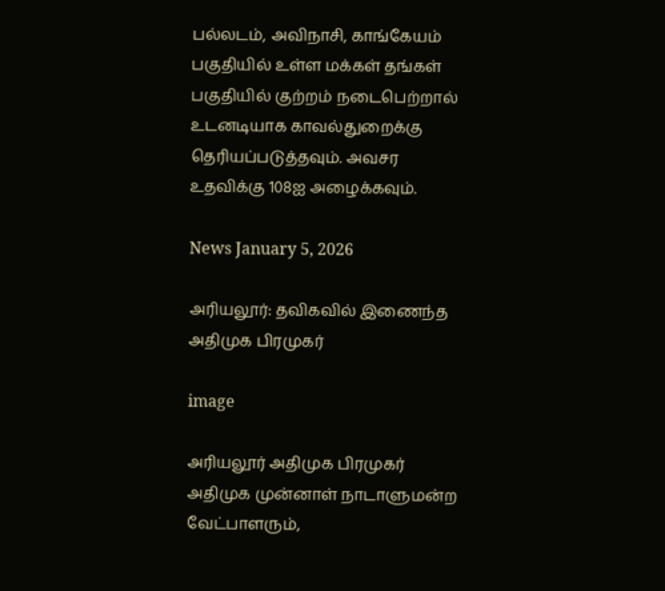பல்லடம், அவிநாசி, காங்கேயம் பகுதியில் உள்ள மக்கள் தங்கள் பகுதியில் குற்றம் நடைபெற்றால் உடனடியாக காவல்துறைக்கு தெரியப்படுத்தவும். அவசர உதவிக்கு 108ஐ அழைக்கவும்.

News January 5, 2026

அரியலூர்: தவிகவில் இணைந்த அதிமுக பிரமுகர்

image

அரியலூர் அதிமுக பிரமுகர் அதிமுக முன்னாள் நாடாளுமன்ற வேட்பாளரும்,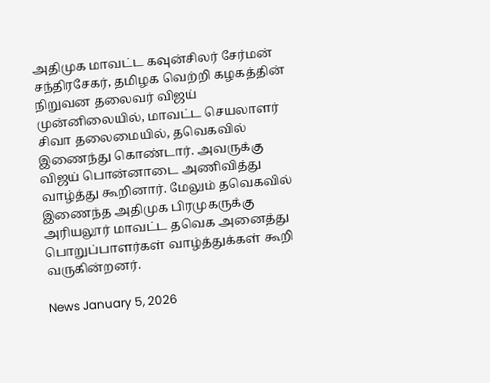அதிமுக மாவட்ட கவுன்சிலர் சேர்மன் சந்திரசேகர், தமிழக வெற்றி கழகத்தின் நிறுவன தலைவர் விஜய் முன்னிலையில், மாவட்ட செயலாளர் சிவா தலைமையில், தவெகவில் இணைந்து கொண்டார். அவருக்கு விஜய் பொன்னாடை அணிவித்து வாழ்த்து கூறினார். மேலும் தவெகவில் இணைந்த அதிமுக பிரமுகருக்கு அரியலூர் மாவட்ட தவெக அனைத்து பொறுப்பாளர்கள் வாழ்த்துக்கள் கூறி வருகின்றனர்.

News January 5, 2026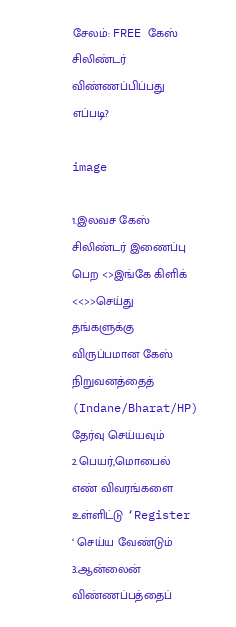சேலம்: FREE கேஸ் சிலிண்டர் விண்ணப்பிப்பது எப்படி?

image

1.இலவச கேஸ் சிலிண்டர் இணைப்பு பெற <>இங்கே கிளிக் <<>>செய்து தங்களுக்கு விருப்பமான கேஸ் நிறுவனத்தைத் (Indane/Bharat/HP) தேர்வு செய்யவும்
2.பெயர்,மொபைல் எண் விவரங்களை உள்ளிட்டு ‘Register ‘ செய்ய வேண்டும்
3.ஆன்லைன் விண்ணப்பத்தைப்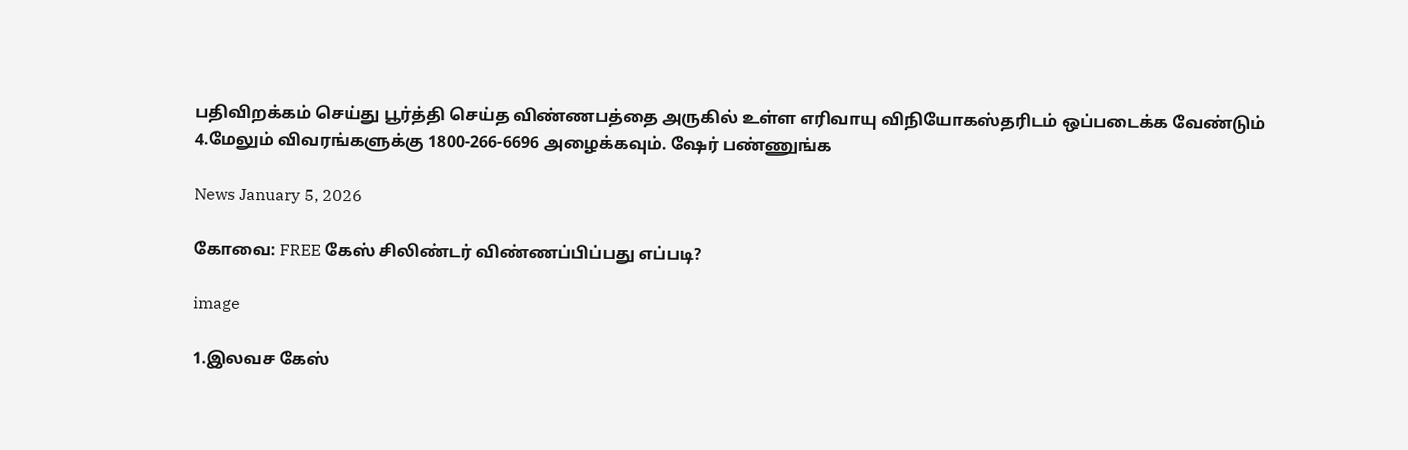பதிவிறக்கம் செய்து பூர்த்தி செய்த விண்ணபத்தை அருகில் உள்ள எரிவாயு விநியோகஸ்தரிடம் ஒப்படைக்க வேண்டும்
4.மேலும் விவரங்களுக்கு 1800-266-6696 அழைக்கவும். ஷேர் பண்ணுங்க

News January 5, 2026

கோவை: FREE கேஸ் சிலிண்டர் விண்ணப்பிப்பது எப்படி?

image

1.இலவச கேஸ்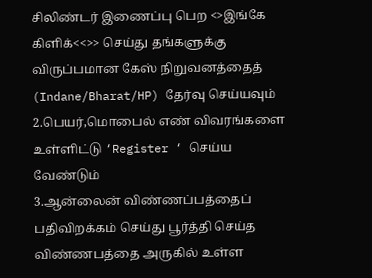சிலிண்டர் இணைப்பு பெற <>இங்கே கிளிக்<<>> செய்து தங்களுக்கு விருப்பமான கேஸ் நிறுவனத்தைத் (Indane/Bharat/HP) தேர்வு செய்யவும்
2.பெயர்,மொபைல் எண் விவரங்களை உள்ளிட்டு ‘Register ‘ செய்ய வேண்டும்
3.ஆன்லைன் விண்ணப்பத்தைப் பதிவிறக்கம் செய்து பூர்த்தி செய்த விண்ணபத்தை அருகில் உள்ள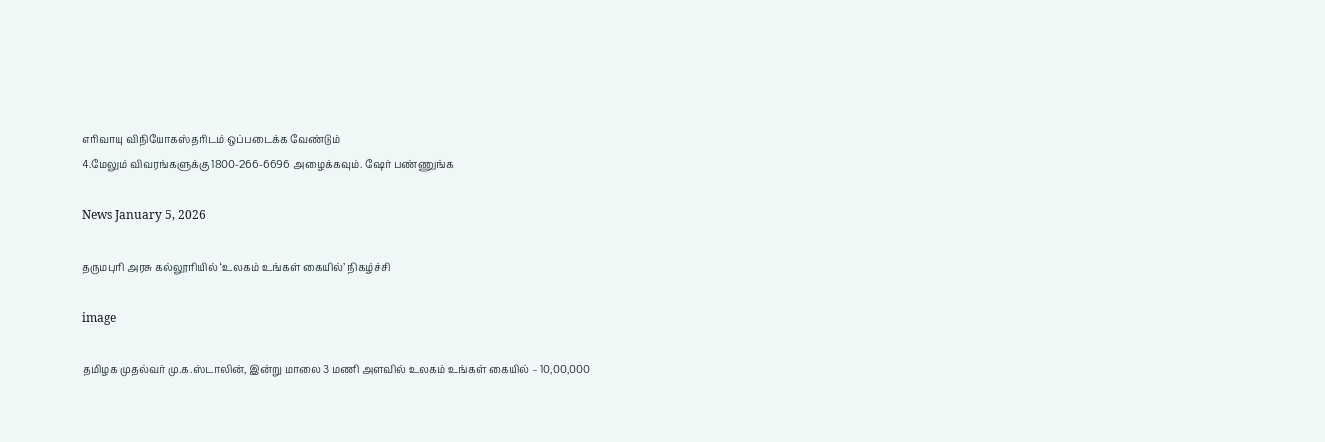எரிவாயு விநியோகஸ்தரிடம் ஒப்படைக்க வேண்டும்
4.மேலும் விவரங்களுக்கு 1800-266-6696 அழைக்கவும். ஷேர் பண்ணுங்க

News January 5, 2026

தருமபுரி அரசு கல்லூரியில் ‘உலகம் உங்கள் கையில்’ நிகழ்ச்சி

image

தமிழக முதல்வர் மு.க.ஸ்டாலின், இன்று மாலை 3 மணி அளவில் உலகம் உங்கள் கையில் – 10,00,000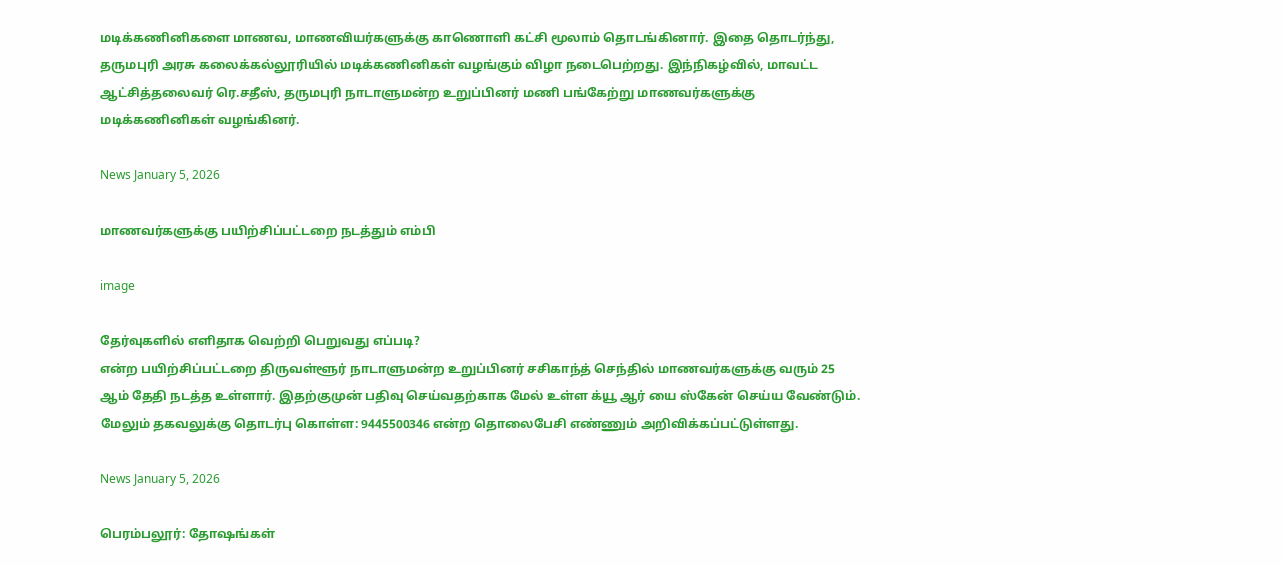மடிக்கணினிகளை மாணவ, மாணவியர்களுக்கு காணொளி கட்சி மூலாம் தொடங்கினார். இதை தொடர்ந்து, தருமபுரி அரசு கலைக்கல்லூரியில் மடிக்கணினிகள் வழங்கும் விழா நடைபெற்றது. இந்நிகழ்வில், மாவட்ட ஆட்சித்தலைவர் ரெ.சதீஸ், தருமபுரி நாடாளுமன்ற உறுப்பினர் மணி பங்கேற்று மாணவர்களுக்கு மடிக்கணினிகள் வழங்கினர்.

News January 5, 2026

மாணவர்களுக்கு பயிற்சிப்பட்டறை நடத்தும் எம்பி

image

தேர்வுகளில் எளிதாக வெற்றி பெறுவது எப்படி?
என்ற பயிற்சிப்பட்டறை திருவள்ளூர் நாடாளுமன்ற உறுப்பினர் சசிகாந்த் செந்தில் மாணவர்களுக்கு வரும் 25 ஆம் தேதி நடத்த உள்ளார். இதற்குமுன் பதிவு செய்வதற்காக மேல் உள்ள க்யூ ஆர் யை ஸ்கேன் செய்ய வேண்டும். மேலும் தகவலுக்கு தொடர்பு கொள்ள: 9445500346 என்ற தொலைபேசி எண்ணும் அறிவிக்கப்பட்டுள்ளது.

News January 5, 2026

பெரம்பலூர்: தோஷங்கள்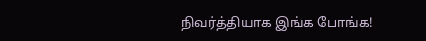நிவர்த்தியாக இங்க போங்க!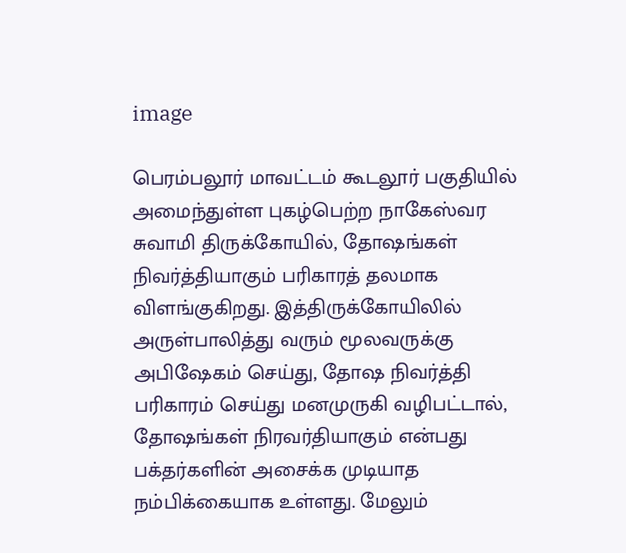image

பெரம்பலூர் மாவட்டம் கூடலூர் பகுதியில் அமைந்துள்ள புகழ்பெற்ற நாகேஸ்வர சுவாமி திருக்கோயில், தோஷங்கள் நிவர்த்தியாகும் பரிகாரத் தலமாக விளங்குகிறது. இத்திருக்கோயிலில் அருள்பாலித்து வரும் மூலவருக்கு அபிஷேகம் செய்து, தோஷ நிவர்த்தி பரிகாரம் செய்து மனமுருகி வழிபட்டால், தோஷங்கள் நிரவர்தியாகும் என்பது பக்தர்களின் அசைக்க முடியாத நம்பிக்கையாக உள்ளது. மேலும்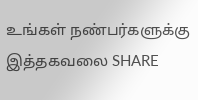உங்கள் நண்பர்களுக்கு இத்தகவலை SHARE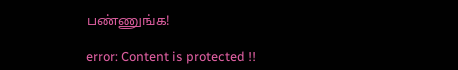பண்ணுங்க!

error: Content is protected !!